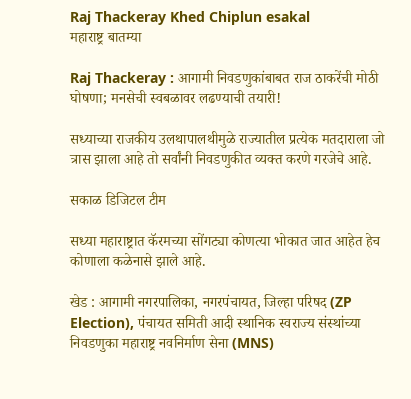Raj Thackeray Khed Chiplun esakal
महाराष्ट्र बातम्या

Raj Thackeray : आगामी निवडणुकांबाबत राज ठाकरेंची मोठी घोषणा; मनसेची स्वबळावर लढण्याची तयारी!

सध्याच्या राजकीय उलथापालथीमुळे राज्यातील प्रत्येक मतदाराला जो त्रास झाला आहे तो सर्वांनी निवडणुकीत व्यक्त करणे गरजेचे आहे.

सकाळ डिजिटल टीम

सध्या महाराष्ट्रात कॅरमच्या सोंगट्या कोणत्या भोकात जात आहेत हेच कोणाला कळेनासे झाले आहे.

खेड : आगामी नगरपालिका, नगरपंचायत, जिल्हा परिषद (ZP Election), पंचायत समिती आदी स्थानिक स्वराज्य संस्थांच्या निवडणुका महाराष्ट्र नवनिर्माण सेना (MNS)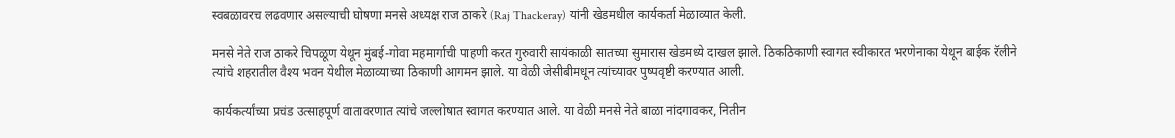स्वबळावरच लढवणार असल्याची घोषणा मनसे अध्यक्ष राज ठाकरे (Raj Thackeray) यांनी खेडमधील कार्यकर्ता मेळाव्यात केली.

मनसे नेते राज ठाकरे चिपळूण येथून मुंबई-गोवा महमार्गाची पाहणी करत गुरुवारी सायंकाळी सातच्या सुमारास खेडमध्ये दाखल झाले. ठिकठिकाणी स्वागत स्वीकारत भरणेनाका येथून बाईक रॅलीने त्यांचे शहरातील वैश्य भवन येथील मेळाव्याच्या ठिकाणी आगमन झाले. या वेळी जेसीबीमधून त्यांच्यावर पुष्पवृष्टी करण्यात आली.

कार्यकर्त्यांच्या प्रचंड उत्साहपूर्ण वातावरणात त्यांचे जल्लोषात स्वागत करण्यात आले. या वेळी मनसे नेते बाळा नांदगावकर, नितीन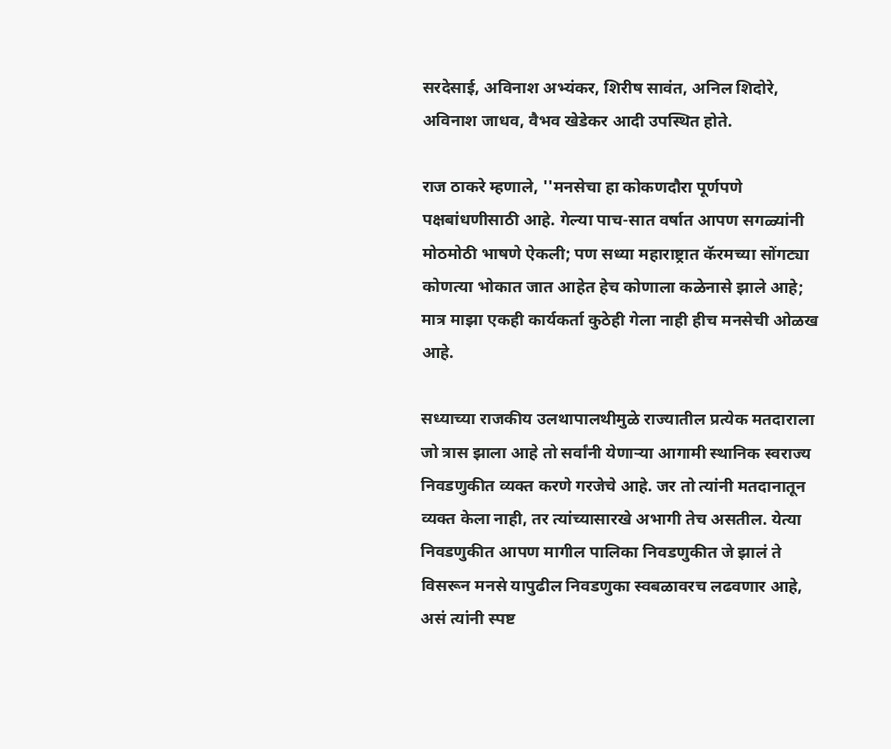सरदेसाई, अविनाश अभ्यंकर, शिरीष सावंत, अनिल शिदोरे, अविनाश जाधव, वैभव खेडेकर आदी उपस्थित होते.

राज ठाकरे म्हणाले, ''मनसेचा हा कोकणदौरा पूर्णपणे पक्षबांधणीसाठी आहे. गेल्या पाच-सात वर्षात आपण सगळ्यांनी मोठमोठी भाषणे ऐकली; पण सध्या महाराष्ट्रात कॅरमच्या सोंगट्या कोणत्या भोकात जात आहेत हेच कोणाला कळेनासे झाले आहे; मात्र माझा एकही कार्यकर्ता कुठेही गेला नाही हीच मनसेची ओळख आहे.

सध्याच्या राजकीय उलथापालथीमुळे राज्यातील प्रत्येक मतदाराला जो त्रास झाला आहे तो सर्वांनी येणाऱ्या आगामी स्थानिक स्वराज्य निवडणुकीत व्यक्त करणे गरजेचे आहे. जर तो त्यांनी मतदानातून व्यक्त केला नाही, तर त्यांच्यासारखे अभागी तेच असतील. येत्या निवडणुकीत आपण मागील पालिका निवडणुकीत जे झालं ते विसरून मनसे यापुढील निवडणुका स्वबळावरच लढवणार आहे, असं त्यांनी स्पष्ट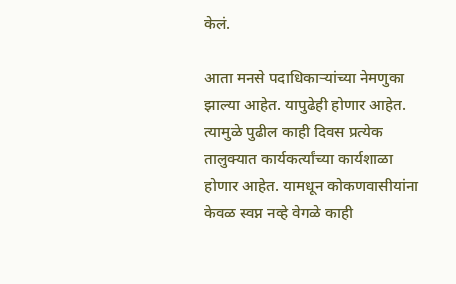केलं.

आता मनसे पदाधिकाऱ्यांच्या नेमणुका झाल्या आहेत. यापुढेही होणार आहेत. त्यामुळे पुढील काही दिवस प्रत्येक तालुक्यात कार्यकर्त्यांच्या कार्यशाळा होणार आहेत. यामधून कोकणवासीयांना केवळ स्वप्न नव्हे वेगळे काही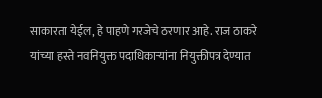साकारता येईल, हे पाहणे गरजेचे ठरणार आहे. राज ठाकरे यांच्या हस्ते नवनियुक्त पदाधिकाऱ्यांना नियुक्तीपत्र देण्यात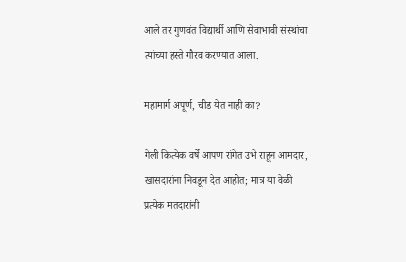आले तर गुणवंत विद्यार्थी आणि सेवाभावी संस्थांचा त्यांच्या हस्ते गौरव करण्यात आला.

महामार्ग अपूर्ण, चीड येत नाही का?

गेली कित्येक वर्षे आपण रांगेत उभे राहून आमदार, खासदारांना निवडून देत आहोत; मात्र या वेळी प्रत्येक मतदारांनी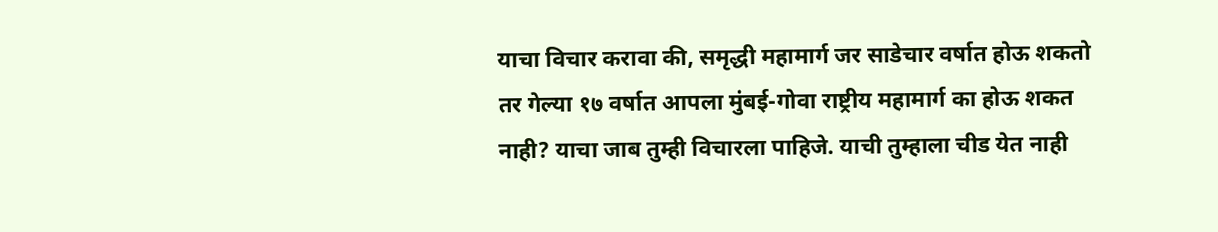याचा विचार करावा की, समृद्धी महामार्ग जर साडेचार वर्षात होऊ शकतो तर गेल्या १७ वर्षात आपला मुंबई-गोवा राष्ट्रीय महामार्ग का होऊ शकत नाही? याचा जाब तुम्ही विचारला पाहिजे. याची तुम्हाला चीड येत नाही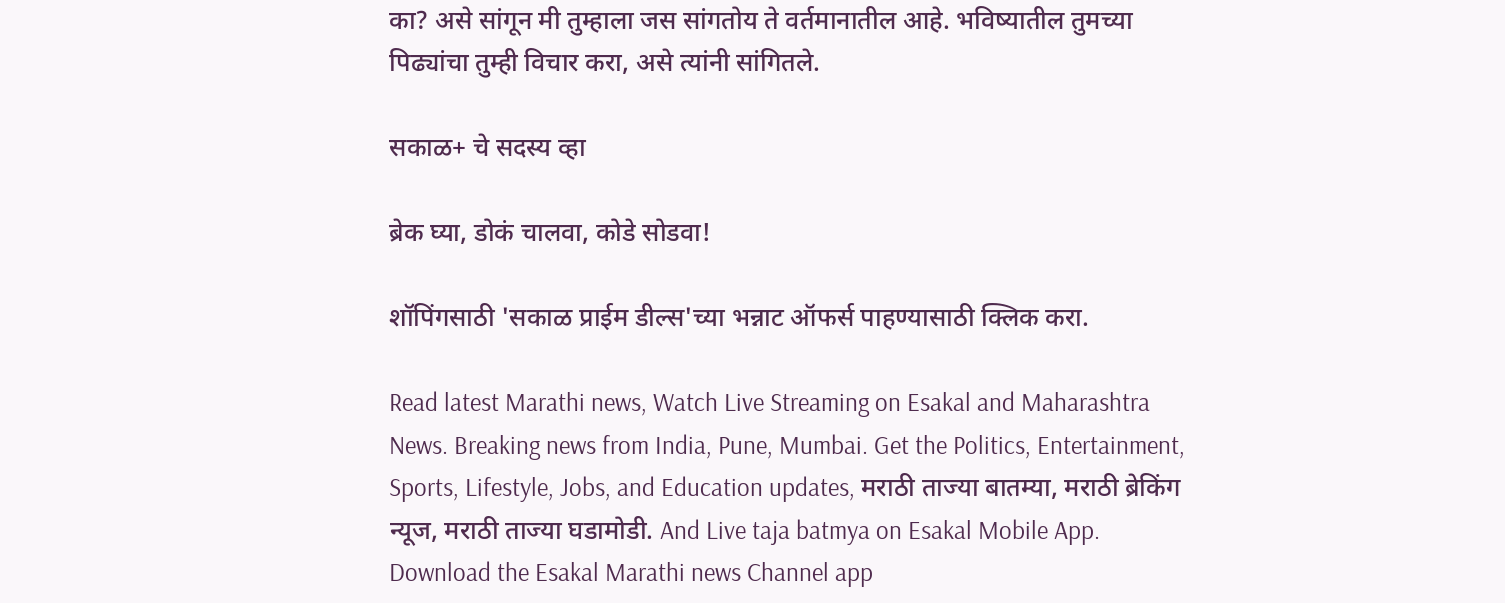का? असे सांगून मी तुम्हाला जस सांगतोय ते वर्तमानातील आहे. भविष्यातील तुमच्या पिढ्यांचा तुम्ही विचार करा, असे त्यांनी सांगितले.

सकाळ+ चे सदस्य व्हा

ब्रेक घ्या, डोकं चालवा, कोडे सोडवा!

शॉपिंगसाठी 'सकाळ प्राईम डील्स'च्या भन्नाट ऑफर्स पाहण्यासाठी क्लिक करा.

Read latest Marathi news, Watch Live Streaming on Esakal and Maharashtra News. Breaking news from India, Pune, Mumbai. Get the Politics, Entertainment, Sports, Lifestyle, Jobs, and Education updates, मराठी ताज्या बातम्या, मराठी ब्रेकिंग न्यूज, मराठी ताज्या घडामोडी. And Live taja batmya on Esakal Mobile App. Download the Esakal Marathi news Channel app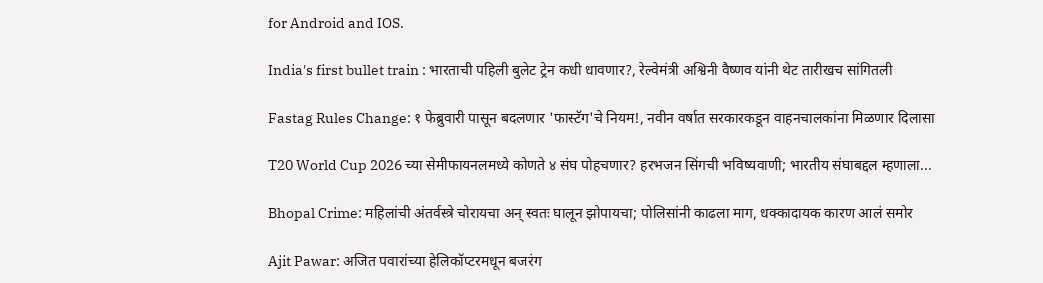for Android and IOS.

India's first bullet train : भारताची पहिली बुलेट ट्रेन कधी धावणार?, रेल्वेमंत्री अश्विनी वैष्णव यांनी थेट तारीखच सांगितली

Fastag Rules Change: १ फेब्रुवारी पासून बदलणार 'फास्टॅग'चे नियम!, नवीन वर्षात सरकारकडून वाहनचालकांना मिळणार दिलासा

T20 World Cup 2026 च्या सेमीफायनलमध्ये कोणते ४ संघ पोहचणार? हरभजन सिंगची भविष्यवाणी; भारतीय संघाबद्दल म्हणाला...

Bhopal Crime: महिलांची अंतर्वस्त्रे चोरायचा अन् स्वतः घालून झोपायचा; पोलिसांनी काढला माग, धक्कादायक कारण आलं समोर

Ajit Pawar: अजित पवारांच्या हेलिकॉप्टरमधून बजरंग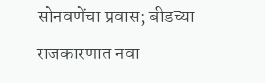सोनवणेंचा प्रवास; बीडच्या राजकारणात नवा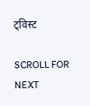ट्विस्ट

SCROLL FOR NEXT